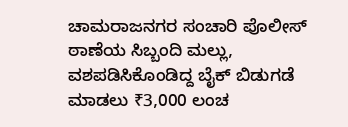ಚಾಮರಾಜನಗರ ಸಂಚಾರಿ ಪೊಲೀಸ್ ಠಾಣೆಯ ಸಿಬ್ಬಂದಿ ಮಲ್ಲು, ವಶಪಡಿಸಿಕೊಂಡಿದ್ದ ಬೈಕ್ ಬಿಡುಗಡೆ ಮಾಡಲು ₹3,000 ಲಂಚ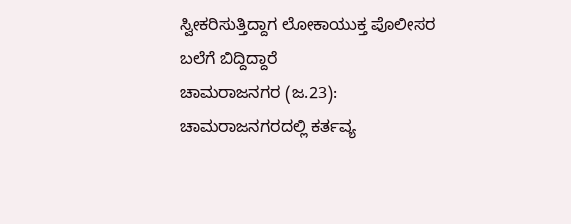ಸ್ವೀಕರಿಸುತ್ತಿದ್ದಾಗ ಲೋಕಾಯುಕ್ತ ಪೊಲೀಸರ ಬಲೆಗೆ ಬಿದ್ದಿದ್ದಾರೆ
ಚಾಮರಾಜನಗರ (ಜ.23): ಚಾಮರಾಜನಗರದಲ್ಲಿ ಕರ್ತವ್ಯ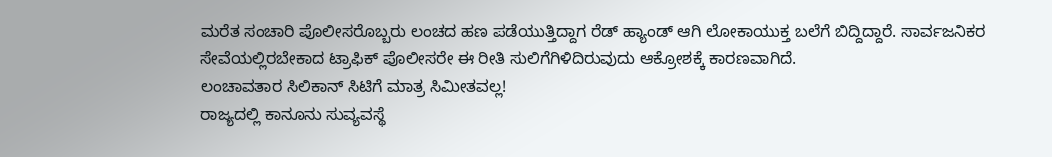ಮರೆತ ಸಂಚಾರಿ ಪೊಲೀಸರೊಬ್ಬರು ಲಂಚದ ಹಣ ಪಡೆಯುತ್ತಿದ್ದಾಗ ರೆಡ್ ಹ್ಯಾಂಡ್ ಆಗಿ ಲೋಕಾಯುಕ್ತ ಬಲೆಗೆ ಬಿದ್ದಿದ್ದಾರೆ. ಸಾರ್ವಜನಿಕರ ಸೇವೆಯಲ್ಲಿರಬೇಕಾದ ಟ್ರಾಫಿಕ್ ಪೊಲೀಸರೇ ಈ ರೀತಿ ಸುಲಿಗೆಗಿಳಿದಿರುವುದು ಆಕ್ರೋಶಕ್ಕೆ ಕಾರಣವಾಗಿದೆ.
ಲಂಚಾವತಾರ ಸಿಲಿಕಾನ್ ಸಿಟಿಗೆ ಮಾತ್ರ ಸಿಮೀತವಲ್ಲ!
ರಾಜ್ಯದಲ್ಲಿ ಕಾನೂನು ಸುವ್ಯವಸ್ಥೆ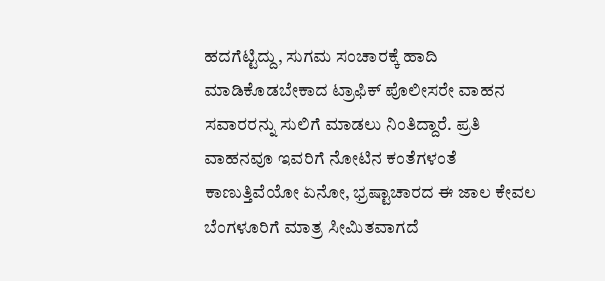ಹದಗೆಟ್ಟಿದ್ದು, ಸುಗಮ ಸಂಚಾರಕ್ಕೆ ಹಾದಿ ಮಾಡಿಕೊಡಬೇಕಾದ ಟ್ರಾಫಿಕ್ ಪೊಲೀಸರೇ ವಾಹನ ಸವಾರರನ್ನು ಸುಲಿಗೆ ಮಾಡಲು ನಿಂತಿದ್ದಾರೆ. ಪ್ರತಿ ವಾಹನವೂ ಇವರಿಗೆ ನೋಟಿನ ಕಂತೆಗಳಂತೆ ಕಾಣುತ್ತಿವೆಯೋ ಏನೋ, ಭ್ರಷ್ಟಾಚಾರದ ಈ ಜಾಲ ಕೇವಲ ಬೆಂಗಳೂರಿಗೆ ಮಾತ್ರ ಸೀಮಿತವಾಗದೆ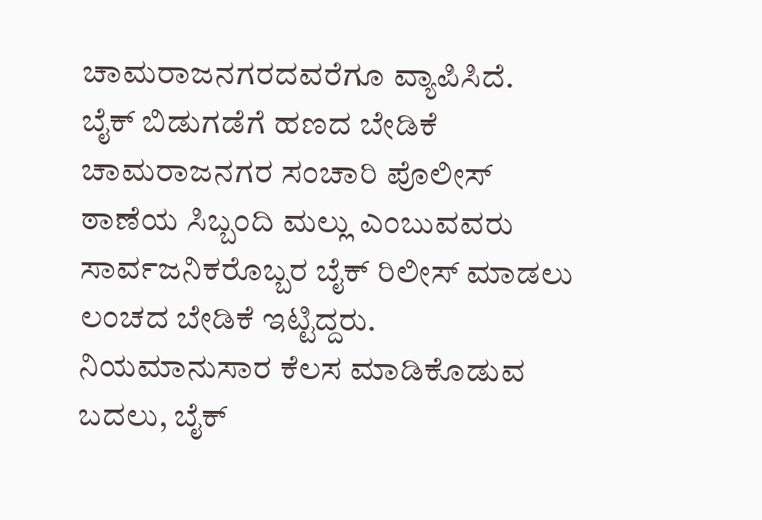ಚಾಮರಾಜನಗರದವರೆಗೂ ವ್ಯಾಪಿಸಿದೆ.
ಬೈಕ್ ಬಿಡುಗಡೆಗೆ ಹಣದ ಬೇಡಿಕೆ
ಚಾಮರಾಜನಗರ ಸಂಚಾರಿ ಪೊಲೀಸ್ ಠಾಣೆಯ ಸಿಬ್ಬಂದಿ ಮಲ್ಲು ಎಂಬುವವರು ಸಾರ್ವಜನಿಕರೊಬ್ಬರ ಬೈಕ್ ರಿಲೀಸ್ ಮಾಡಲು ಲಂಚದ ಬೇಡಿಕೆ ಇಟ್ಟಿದ್ದರು. ನಿಯಮಾನುಸಾರ ಕೆಲಸ ಮಾಡಿಕೊಡುವ ಬದಲು, ಬೈಕ್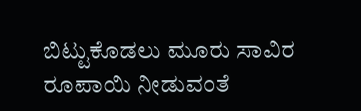ಬಿಟ್ಟುಕೊಡಲು ಮೂರು ಸಾವಿರ ರೂಪಾಯಿ ನೀಡುವಂತೆ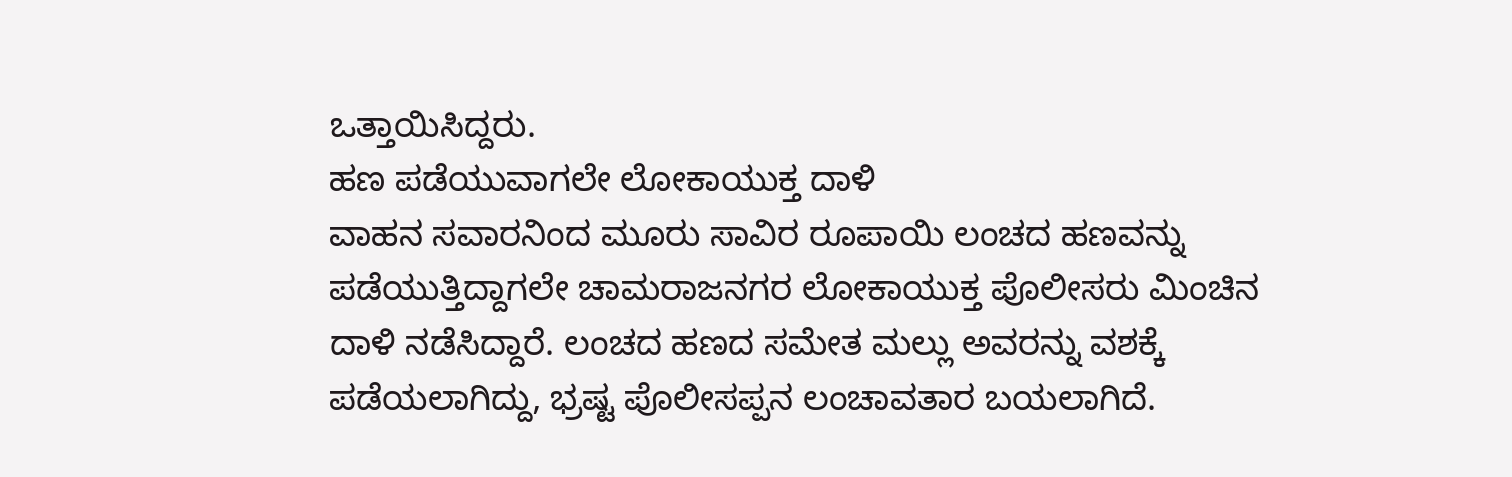ಒತ್ತಾಯಿಸಿದ್ದರು.
ಹಣ ಪಡೆಯುವಾಗಲೇ ಲೋಕಾಯುಕ್ತ ದಾಳಿ
ವಾಹನ ಸವಾರನಿಂದ ಮೂರು ಸಾವಿರ ರೂಪಾಯಿ ಲಂಚದ ಹಣವನ್ನು ಪಡೆಯುತ್ತಿದ್ದಾಗಲೇ ಚಾಮರಾಜನಗರ ಲೋಕಾಯುಕ್ತ ಪೊಲೀಸರು ಮಿಂಚಿನ ದಾಳಿ ನಡೆಸಿದ್ದಾರೆ. ಲಂಚದ ಹಣದ ಸಮೇತ ಮಲ್ಲು ಅವರನ್ನು ವಶಕ್ಕೆ ಪಡೆಯಲಾಗಿದ್ದು, ಭ್ರಷ್ಟ ಪೊಲೀಸಪ್ಪನ ಲಂಚಾವತಾರ ಬಯಲಾಗಿದೆ.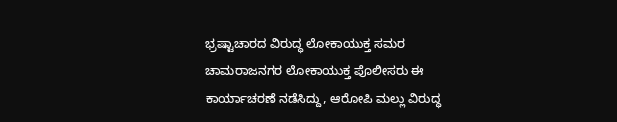ಭ್ರಷ್ಟಾಚಾರದ ವಿರುದ್ಧ ಲೋಕಾಯುಕ್ತ ಸಮರ
ಚಾಮರಾಜನಗರ ಲೋಕಾಯುಕ್ತ ಪೊಲೀಸರು ಈ ಕಾರ್ಯಾಚರಣೆ ನಡೆಸಿದ್ದು, ಆರೋಪಿ ಮಲ್ಲು ವಿರುದ್ಧ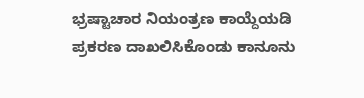ಭ್ರಷ್ಟಾಚಾರ ನಿಯಂತ್ರಣ ಕಾಯ್ದೆಯಡಿ ಪ್ರಕರಣ ದಾಖಲಿಸಿಕೊಂಡು ಕಾನೂನು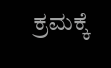ಕ್ರಮಕ್ಕೆ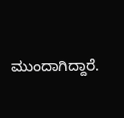ಮುಂದಾಗಿದ್ದಾರೆ.